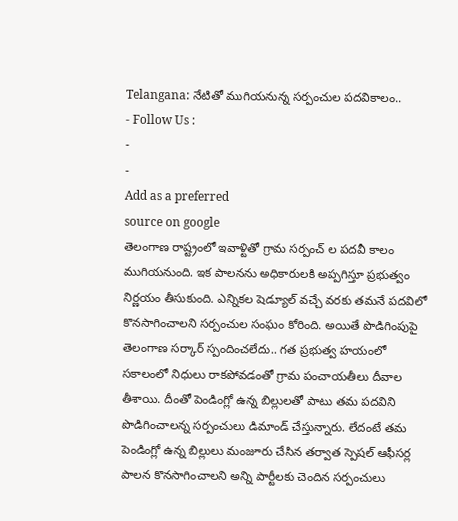Telangana: నేటితో ముగియనున్న సర్పంచుల పదవికాలం..
- Follow Us :
-
-
Add as a preferred
source on google
తెలంగాణ రాష్ట్రంలో ఇవాళ్టితో గ్రామ సర్పంచ్ ల పదవీ కాలం ముగియనుంది. ఇక పాలనను అధికారులకి అప్పగిస్తూ ప్రభుత్వం నిర్ణయం తీసుకుంది. ఎన్నికల షెడ్యూల్ వచ్చే వరకు తమనే పదవిలో కొనసాగించాలని సర్పంచుల సంఘం కోరింది. అయితే పొడిగింపుపై తెలంగాణ సర్కార్ స్పందించలేదు.. గత ప్రభుత్వ హయంలో సకాలంలో నిధులు రాకపోవడంతో గ్రామ పంచాయతీలు దీవాల తీశాయి. దీంతో పెండింగ్లో ఉన్న బిల్లులతో పాటు తమ పదవిని పొడిగించాలన్న సర్పంచులు డిమాండ్ చేస్తున్నారు. లేదంటే తమ పెండింగ్లో ఉన్న బిల్లులు మంజూరు చేసిన తర్వాత స్పెషల్ ఆఫీసర్ల పాలన కొనసాగించాలని అన్ని పార్టీలకు చెందిన సర్పంచులు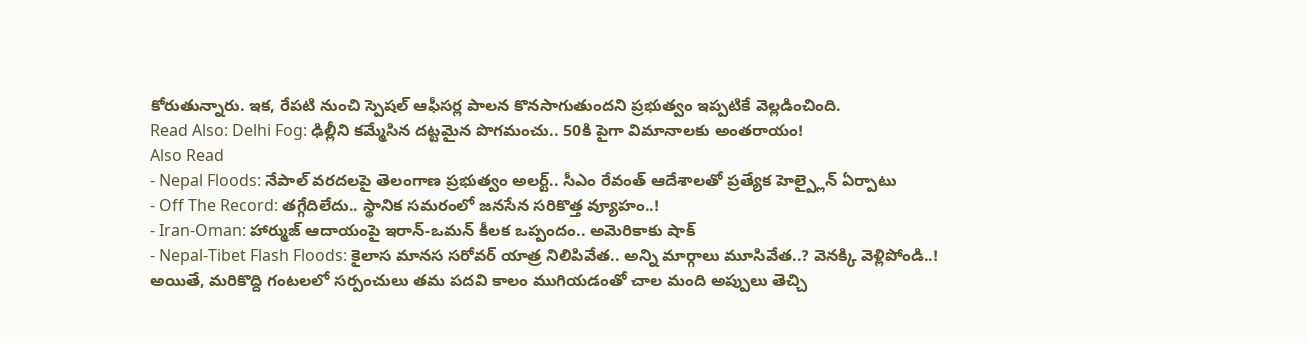కోరుతున్నారు. ఇక, రేపటి నుంచి స్పెషల్ ఆఫీసర్ల పాలన కొనసాగుతుందని ప్రభుత్వం ఇప్పటికే వెల్లడించింది.
Read Also: Delhi Fog: ఢిల్లీని కమ్మేసిన దట్టమైన పొగమంచు.. 50కి పైగా విమానాలకు అంతరాయం!
Also Read
- Nepal Floods: నేపాల్ వరదలపై తెలంగాణ ప్రభుత్వం అలర్ట్.. సీఎం రేవంత్ ఆదేశాలతో ప్రత్యేక హెల్ప్లైన్ ఏర్పాటు
- Off The Record: తగ్గేదిలేదు.. స్థానిక సమరంలో జనసేన సరికొత్త వ్యూహం..!
- Iran-Oman: హార్ముజ్ ఆదాయంపై ఇరాన్-ఒమన్ కీలక ఒప్పందం.. అమెరికాకు షాక్
- Nepal-Tibet Flash Floods: కైలాస మానస సరోవర్ యాత్ర నిలిపివేత.. అన్ని మార్గాలు మూసివేత..? వెనక్కి వెళ్లిపోండి..!
అయితే, మరికొద్ది గంటలలో సర్పంచులు తమ పదవి కాలం ముగియడంతో చాల మంది అప్పులు తెచ్చి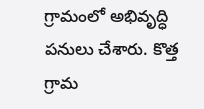గ్రామంలో అభివృద్ధి పనులు చేశారు. కొత్త గ్రామ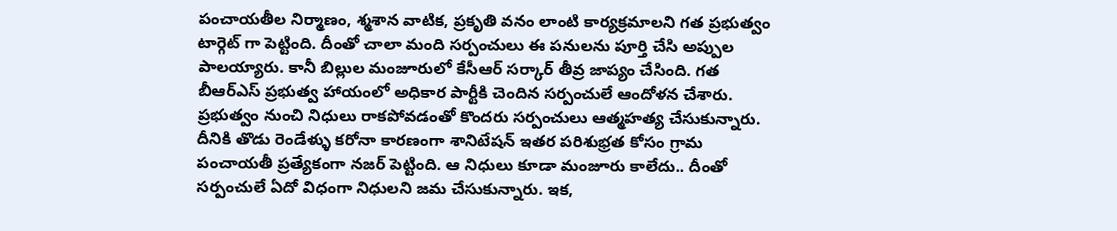పంచాయతీల నిర్మాణం, శ్మశాన వాటిక, ప్రకృతి వనం లాంటి కార్యక్రమాలని గత ప్రభుత్వం టార్గెట్ గా పెట్టింది. దీంతో చాలా మంది సర్పంచులు ఈ పనులను పూర్తి చేసి అప్పుల పాలయ్యారు. కానీ బిల్లుల మంజూరులో కేసీఆర్ సర్కార్ తీవ్ర జాప్యం చేసింది. గత బీఆర్ఎస్ ప్రభుత్వ హాయంలో అధికార పార్టీకి చెందిన సర్పంచులే ఆందోళన చేశారు. ప్రభుత్వం నుంచి నిధులు రాకపోవడంతో కొందరు సర్పంచులు ఆత్మహత్య చేసుకున్నారు. దీనికి తొడు రెండేళ్ళు కరోనా కారణంగా శానిటేషన్ ఇతర పరిశుభ్రత కోసం గ్రామ పంచాయతీ ప్రత్యేకంగా నజర్ పెట్టింది. ఆ నిధులు కూడా మంజూరు కాలేదు.. దీంతో సర్పంచులే ఏదో విధంగా నిధులని జమ చేసుకున్నారు. ఇక,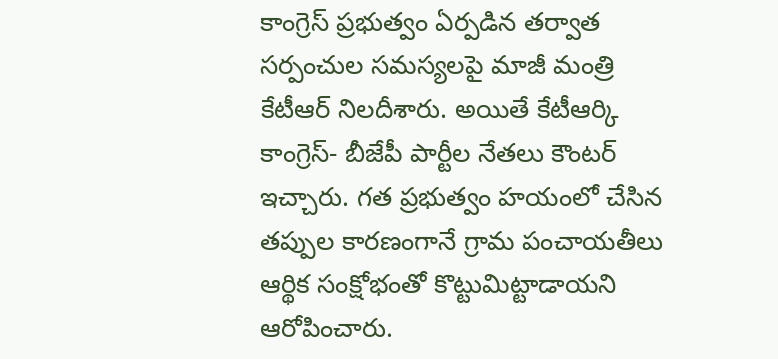కాంగ్రెస్ ప్రభుత్వం ఏర్పడిన తర్వాత సర్పంచుల సమస్యలపై మాజీ మంత్రి కేటీఆర్ నిలదీశారు. అయితే కేటీఆర్కి కాంగ్రెస్- బీజేపీ పార్టీల నేతలు కౌంటర్ ఇచ్చారు. గత ప్రభుత్వం హయంలో చేసిన తప్పుల కారణంగానే గ్రామ పంచాయతీలు ఆర్థిక సంక్షోభంతో కొట్టుమిట్టాడాయని ఆరోపించారు.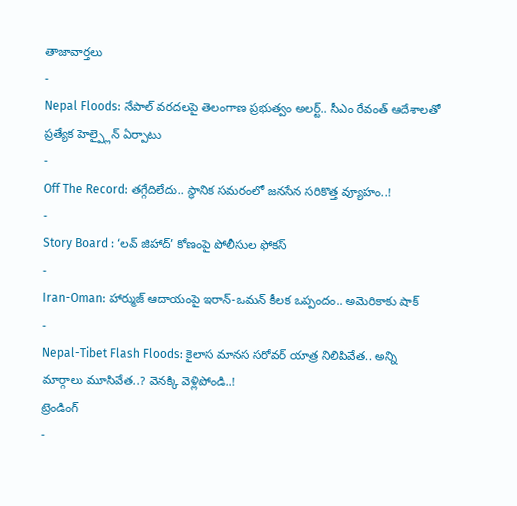తాజావార్తలు
-
Nepal Floods: నేపాల్ వరదలపై తెలంగాణ ప్రభుత్వం అలర్ట్.. సీఎం రేవంత్ ఆదేశాలతో ప్రత్యేక హెల్ప్లైన్ ఏర్పాటు
-
Off The Record: తగ్గేదిలేదు.. స్థానిక సమరంలో జనసేన సరికొత్త వ్యూహం..!
-
Story Board : ‘లవ్ జిహాద్’ కోణంపై పోలీసుల ఫోకస్
-
Iran-Oman: హార్ముజ్ ఆదాయంపై ఇరాన్-ఒమన్ కీలక ఒప్పందం.. అమెరికాకు షాక్
-
Nepal-Tibet Flash Floods: కైలాస మానస సరోవర్ యాత్ర నిలిపివేత.. అన్ని మార్గాలు మూసివేత..? వెనక్కి వెళ్లిపోండి..!
ట్రెండింగ్
-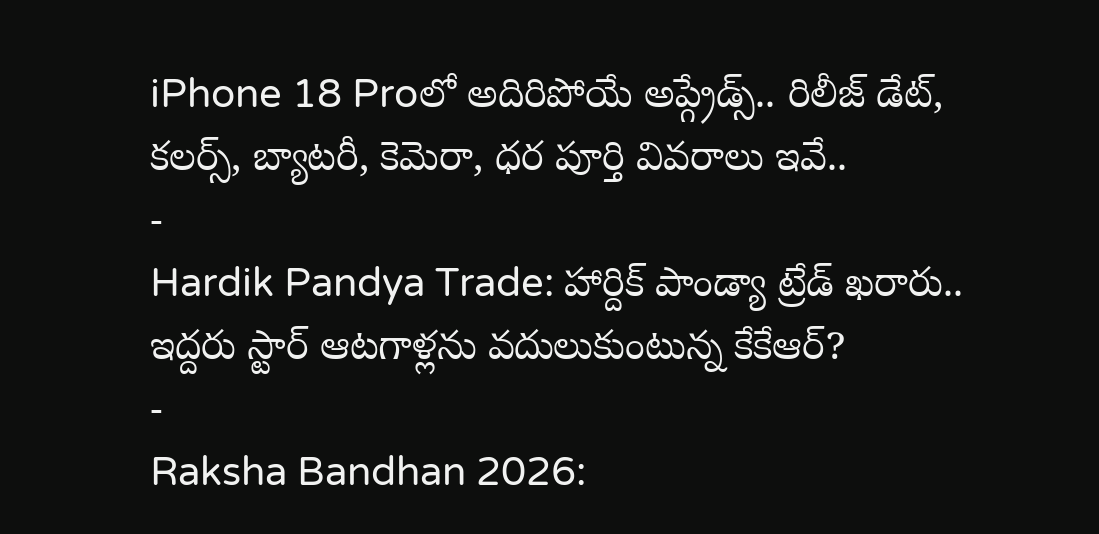iPhone 18 Proలో అదిరిపోయే అప్గ్రేడ్స్.. రిలీజ్ డేట్, కలర్స్, బ్యాటరీ, కెమెరా, ధర పూర్తి వివరాలు ఇవే..
-
Hardik Pandya Trade: హార్దిక్ పాండ్యా ట్రేడ్ ఖరారు.. ఇద్దరు స్టార్ ఆటగాళ్లను వదులుకుంటున్న కేకేఆర్?
-
Raksha Bandhan 2026: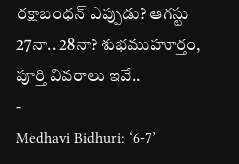రక్షాబంధన్ ఎప్పుడు? ఆగస్టు 27నా.. 28నా? శుభముహూర్తం, పూర్తి వివరాలు ఇవే..
-
Medhavi Bidhuri: ‘6-7’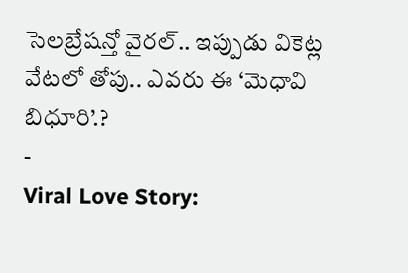సెలబ్రేషన్తో వైరల్.. ఇప్పుడు వికెట్ల వేటలో తోపు.. ఎవరు ఈ ‘మెధావి బిధూరి’.?
-
Viral Love Story: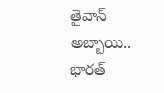తైవాన్ అబ్బాయి.. భారత్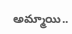అమ్మాయి..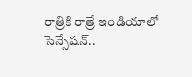రాత్రికి రాత్రే ఇండియాలో సెన్సేషన్..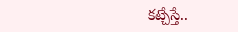కట్చేస్తే..